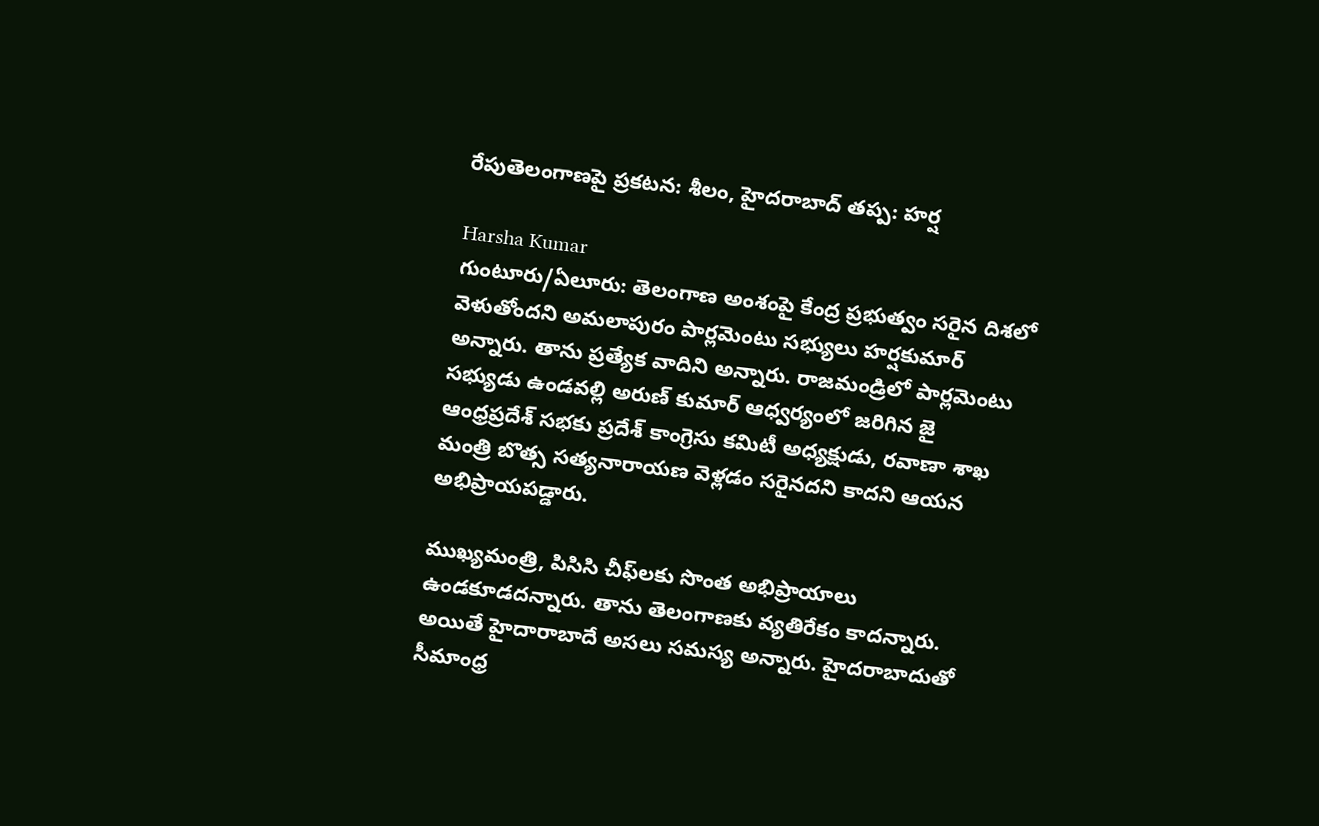రేపుతెలంగాణపై ప్రకటన: శీలం, హైదరాబాద్ తప్ప: హర్ష

Harsha Kumar
గుంటూరు/ఏలూరు: తెలంగాణ అంశంపై కేంద్ర ప్రభుత్వం సరైన దిశలో వెళుతోందని అమలాపురం పార్లమెంటు సభ్యులు హర్షకుమార్ అన్నారు. తాను ప్రత్యేక వాదిని అన్నారు. రాజమండ్రిలో పార్లమెంటు సభ్యుడు ఉండవల్లి అరుణ్ కుమార్ ఆధ్వర్యంలో జరిగిన జై ఆంధ్రప్రదేశ్ సభకు ప్రదేశ్ కాంగ్రెసు కమిటీ అధ్యక్షుడు, రవాణా శాఖ మంత్రి బొత్స సత్యనారాయణ వెళ్లడం సరైనదని కాదని ఆయన అభిప్రాయపడ్డారు.

ముఖ్యమంత్రి, పిసిసి చీఫ్‌లకు సొంత అభిప్రాయాలు ఉండకూడదన్నారు. తాను తెలంగాణకు వ్యతిరేకం కాదన్నారు. అయితే హైదారాబాదే అసలు సమస్య అన్నారు. హైదరాబాదుతో సీమాంధ్ర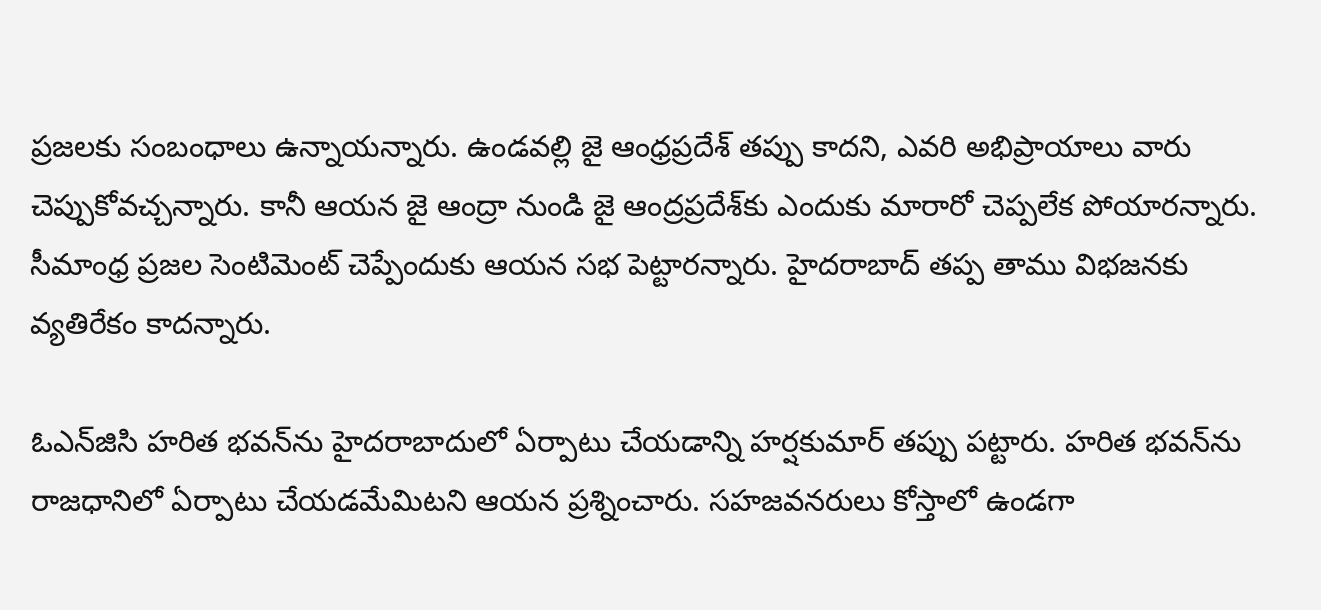ప్రజలకు సంబంధాలు ఉన్నాయన్నారు. ఉండవల్లి జై ఆంధ్రప్రదేశ్ తప్పు కాదని, ఎవరి అభిప్రాయాలు వారు చెప్పుకోవచ్చన్నారు. కానీ ఆయన జై ఆంద్రా నుండి జై ఆంద్రప్రదేశ్‌కు ఎందుకు మారారో చెప్పలేక పోయారన్నారు. సీమాంధ్ర ప్రజల సెంటిమెంట్ చెప్పేందుకు ఆయన సభ పెట్టారన్నారు. హైదరాబాద్ తప్ప తాము విభజనకు వ్యతిరేకం కాదన్నారు.

ఓఎన్‌జిసి హరిత భవన్‌ను హైదరాబాదులో ఏర్పాటు చేయడాన్ని హర్షకుమార్ తప్పు పట్టారు. హరిత భవన్‌ను రాజధానిలో ఏర్పాటు చేయడమేమిటని ఆయన ప్రశ్నించారు. సహజవనరులు కోస్తాలో ఉండగా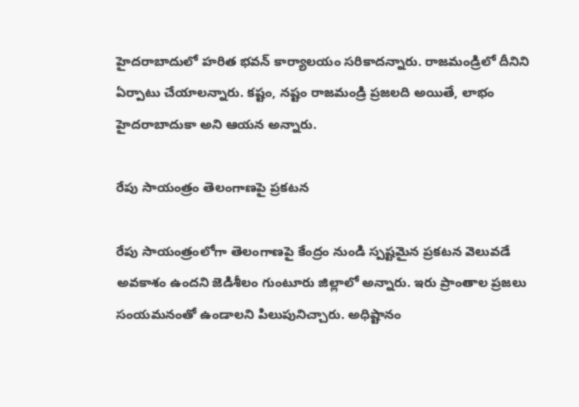హైదరాబాదులో హరిత భవన్ కార్యాలయం సరికాదన్నారు. రాజమండ్రిలో దీనిని ఏర్పాటు చేయాలన్నారు. కష్టం, నష్టం రాజమండ్రి ప్రజలది అయితే, లాభం హైదరాబాదుకా అని ఆయన అన్నారు.

రేపు సాయంత్రం తెలంగాణపై ప్రకటన

రేపు సాయంత్రంలోగా తెలంగాణపై కేంద్రం నుండి స్పష్టమైన ప్రకటన వెలువడే అవకాశం ఉందని జెడిశీలం గుంటూరు జిల్లాలో అన్నారు. ఇరు ప్రాంతాల ప్రజలు సంయమనంతో ఉండాలని పిలుపునిచ్చారు. అధిష్టానం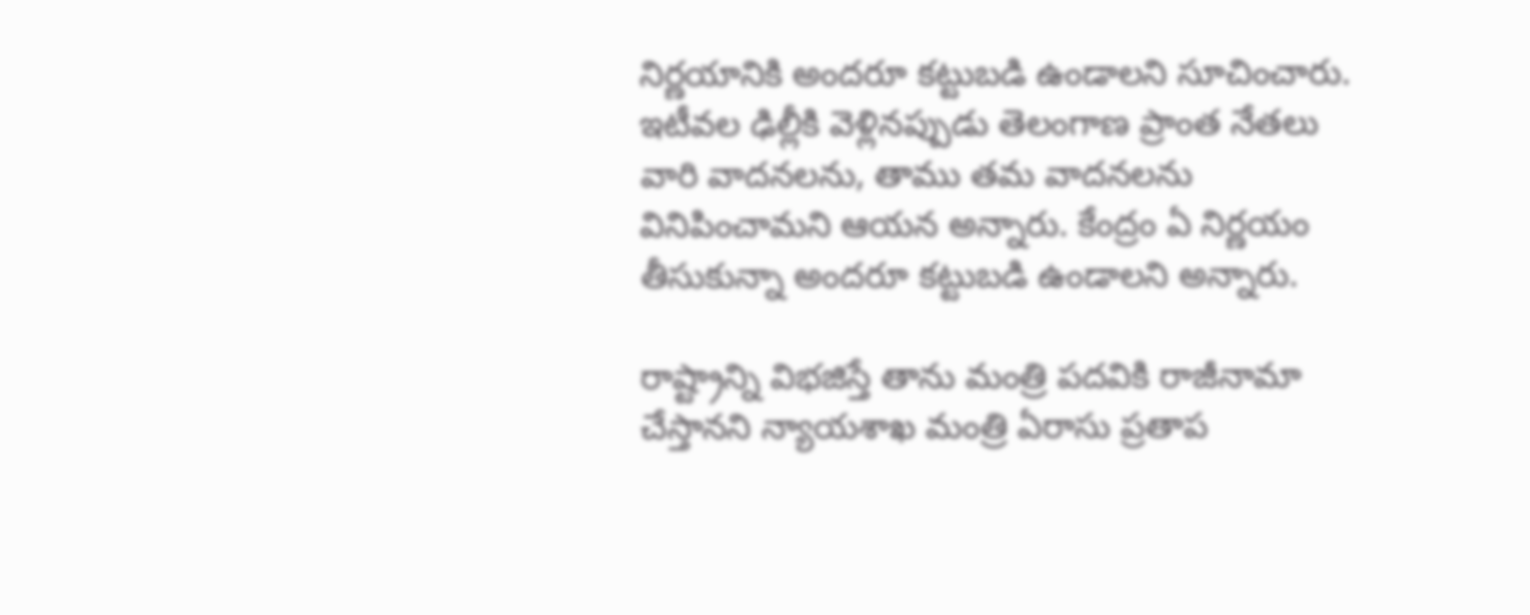నిర్ణయానికి అందరూ కట్టుబడి ఉండాలని సూచించారు. ఇటీవల ఢిల్లీకి వెళ్లినప్పుడు తెలంగాణ ప్రాంత నేతలు వారి వాదనలను, తాము తమ వాదనలను వినిపించామని ఆయన అన్నారు. కేంద్రం ఏ నిర్ణయం తీసుకున్నా అందరూ కట్టుబడి ఉండాలని అన్నారు.

రాష్ట్రాన్ని విభజిస్తే తాను మంత్రి పదవికి రాజీనామా చేస్తానని న్యాయశాఖ మంత్రి ఏరాసు ప్రతాప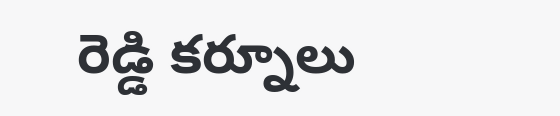రెడ్డి కర్నూలు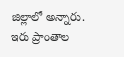జిల్లాలో అన్నారు. ఇరు ప్రాంతాల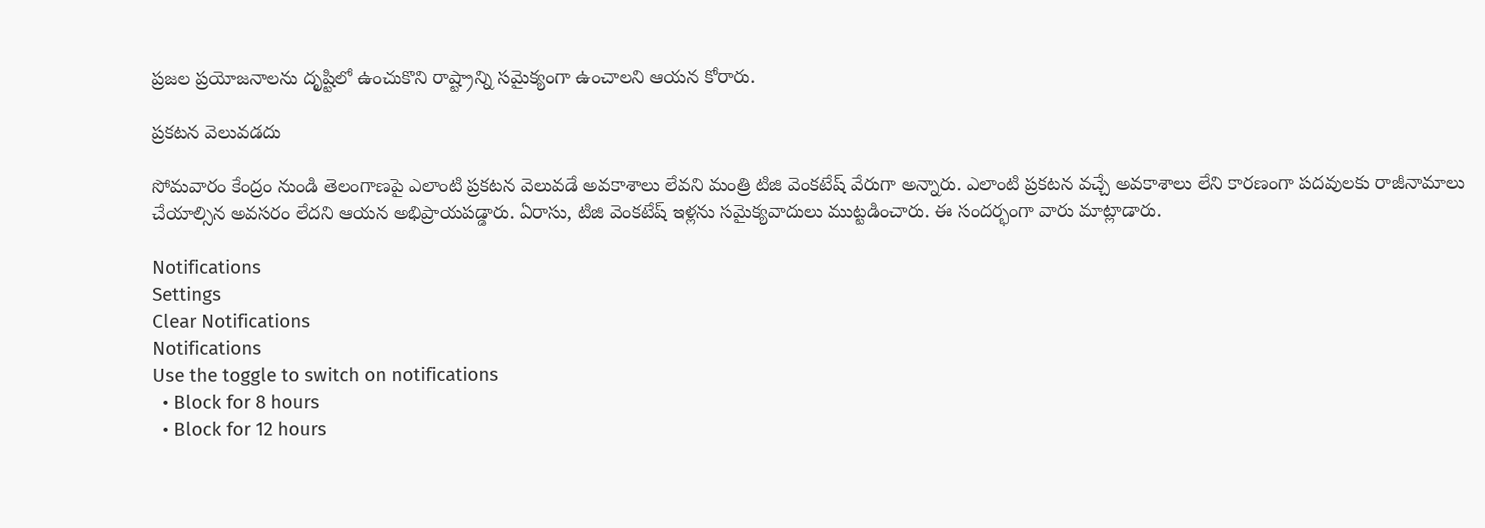ప్రజల ప్రయోజనాలను దృష్టిలో ఉంచుకొని రాష్ట్రాన్ని సమైక్యంగా ఉంచాలని ఆయన కోరారు.

ప్రకటన వెలువడదు

సోమవారం కేంద్రం నుండి తెలంగాణపై ఎలాంటి ప్రకటన వెలువడే అవకాశాలు లేవని మంత్రి టిజి వెంకటేష్ వేరుగా అన్నారు. ఎలాంటి ప్రకటన వచ్చే అవకాశాలు లేని కారణంగా పదవులకు రాజీనామాలు చేయాల్సిన అవసరం లేదని ఆయన అభిప్రాయపడ్డారు. ఏరాసు, టిజి వెంకటేష్ ఇళ్లను సమైక్యవాదులు ముట్టడించారు. ఈ సందర్భంగా వారు మాట్లాడారు.

Notifications
Settings
Clear Notifications
Notifications
Use the toggle to switch on notifications
  • Block for 8 hours
  • Block for 12 hours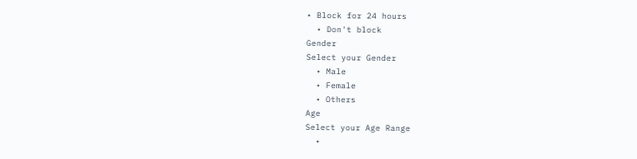• Block for 24 hours
  • Don't block
Gender
Select your Gender
  • Male
  • Female
  • Others
Age
Select your Age Range
  •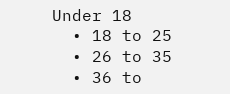Under 18
  • 18 to 25
  • 26 to 35
  • 36 to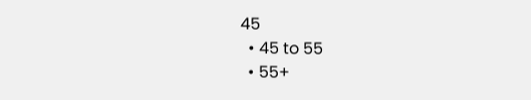45
  • 45 to 55
  • 55+